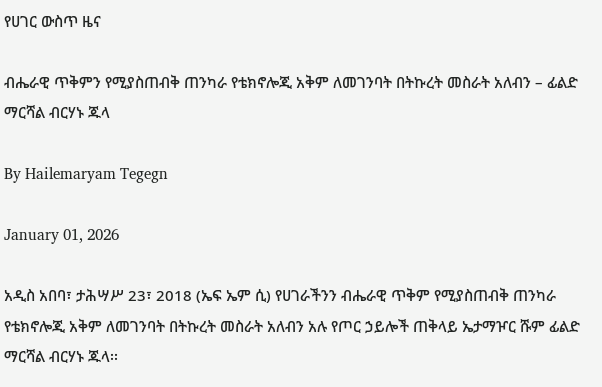የሀገር ውስጥ ዜና

ብሔራዊ ጥቅምን የሚያስጠብቅ ጠንካራ የቴክኖሎጂ አቅም ለመገንባት በትኩረት መስራት አለብን – ፊልድ ማርሻል ብርሃኑ ጁላ

By Hailemaryam Tegegn

January 01, 2026

አዲስ አበባ፣ ታሕሣሥ 23፣ 2018 (ኤፍ ኤም ሲ) የሀገራችንን ብሔራዊ ጥቅም የሚያስጠብቅ ጠንካራ የቴክኖሎጂ አቅም ለመገንባት በትኩረት መስራት አለብን አሉ የጦር ኃይሎች ጠቅላይ ኤታማዦር ሹም ፊልድ ማርሻል ብርሃኑ ጁላ፡፡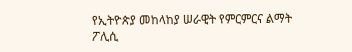የኢትዮጵያ መከላከያ ሠራዊት የምርምርና ልማት ፖሊሲ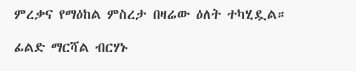ምረቃና የማዕከል ምስረታ በዛሬው ዕለት ተካሂዷል።

ፊልድ ማርሻል ብርሃኑ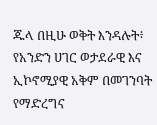ጁላ በዚሁ ወቅት እንዳሉት፥ የአንድን ሀገር ወታደራዊ እና ኢኮኖሚያዊ አቅም በመገንባት የማድረግና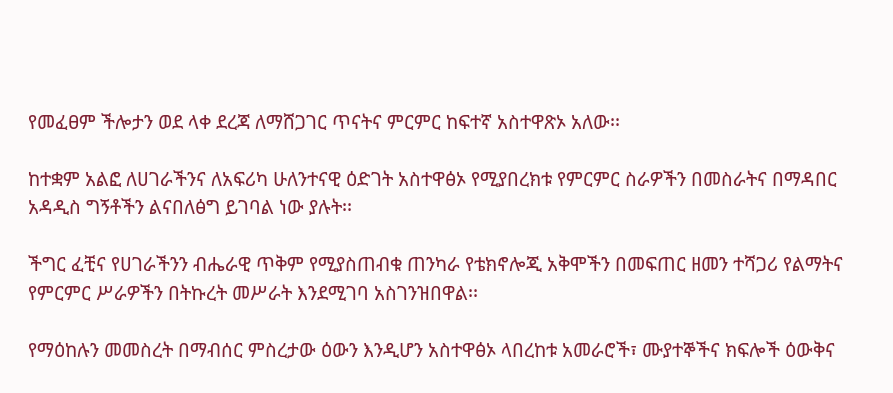የመፈፀም ችሎታን ወደ ላቀ ደረጃ ለማሸጋገር ጥናትና ምርምር ከፍተኛ አስተዋጽኦ አለው፡፡

ከተቋም አልፎ ለሀገራችንና ለአፍሪካ ሁለንተናዊ ዕድገት አስተዋፅኦ የሚያበረክቱ የምርምር ስራዎችን በመስራትና በማዳበር አዳዲስ ግኝቶችን ልናበለፅግ ይገባል ነው ያሉት፡፡

ችግር ፈቺና የሀገራችንን ብሔራዊ ጥቅም የሚያስጠብቁ ጠንካራ የቴክኖሎጂ አቅሞችን በመፍጠር ዘመን ተሻጋሪ የልማትና የምርምር ሥራዎችን በትኩረት መሥራት እንደሚገባ አስገንዝበዋል፡፡

የማዕከሉን መመስረት በማብሰር ምስረታው ዕውን እንዲሆን አስተዋፅኦ ላበረከቱ አመራሮች፣ ሙያተኞችና ክፍሎች ዕውቅና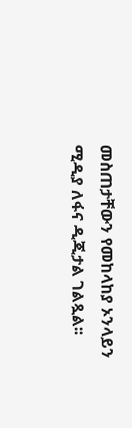መስጠታቸውን የመከላከያ ኦንላይን ሚዲያ ለፋና ዲጂታል ገልጿል፡፡